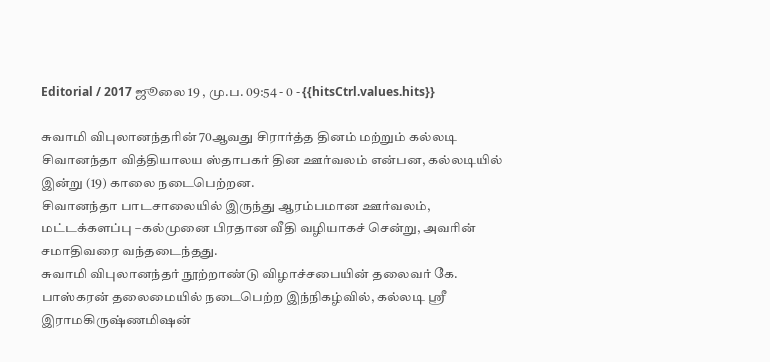Editorial / 2017 ஜூலை 19 , மு.ப. 09:54 - 0 - {{hitsCtrl.values.hits}}

சுவாமி விபுலானந்தரின் 70ஆவது சிரார்த்த தினம் மற்றும் கல்லடி சிவானந்தா வித்தியாலய ஸ்தாபகர் தின ஊர்வலம் என்பன, கல்லடியில் இன்று (19) காலை நடைபெற்றன.
சிவானந்தா பாடசாலையில் இருந்து ஆரம்பமான ஊர்வலம், மட்டக்களப்பு –கல்முனை பிரதான வீதி வழியாகச் சென்று, அவரின் சமாதிவரை வந்தடைந்தது.
சுவாமி விபுலானந்தர் நூற்றாண்டு விழாச்சபையின் தலைவர் கே. பாஸ்கரன் தலைமையில் நடைபெற்ற இந்நிகழ்வில், கல்லடி ஸ்ரீ இராமகிருஷ்ணமிஷன்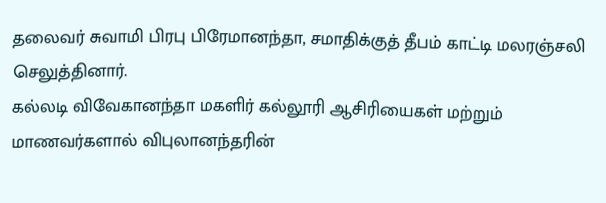தலைவர் சுவாமி பிரபு பிரேமானந்தா, சமாதிக்குத் தீபம் காட்டி மலரஞ்சலி செலுத்தினார்.
கல்லடி விவேகானந்தா மகளிர் கல்லூரி ஆசிரியைகள் மற்றும் மாணவர்களால் விபுலானந்தரின்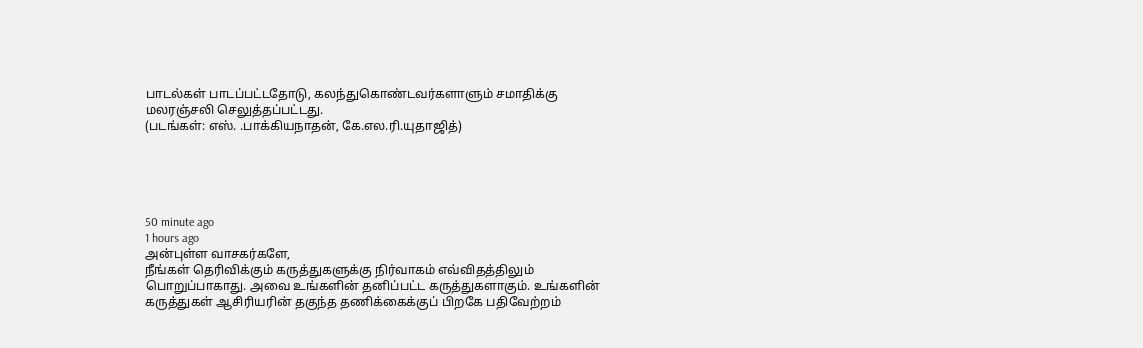பாடல்கள் பாடப்பட்டதோடு, கலந்துகொண்டவர்களாளும் சமாதிக்கு மலரஞ்சலி செலுத்தப்பட்டது.
(படங்கள்: எஸ். .பாக்கியநாதன், கே.எல.ரி.யுதாஜித்)





50 minute ago
1 hours ago
அன்புள்ள வாசகர்களே,
நீங்கள் தெரிவிக்கும் கருத்துகளுக்கு நிர்வாகம் எவ்விதத்திலும் பொறுப்பாகாது. அவை உங்களின் தனிப்பட்ட கருத்துகளாகும். உங்களின் கருத்துகள் ஆசிரியரின் தகுந்த தணிக்கைக்குப் பிறகே பதிவேற்றம்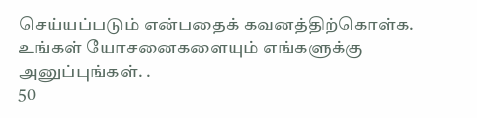செய்யப்படும் என்பதைக் கவனத்திற்கொள்க. உங்கள் யோசனைகளையும் எங்களுக்கு அனுப்புங்கள். .
50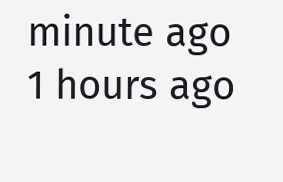minute ago
1 hours ago